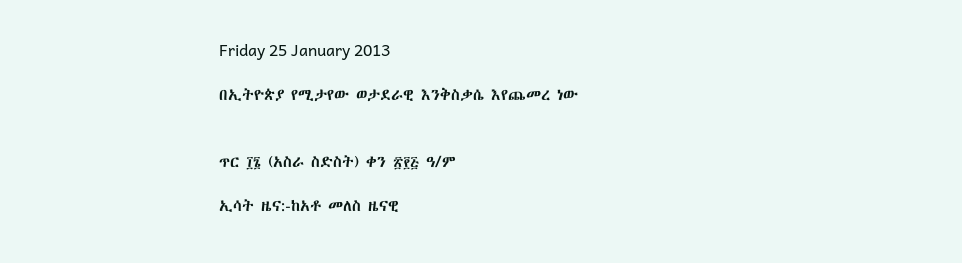Friday 25 January 2013

በኢትዮጵያ የሚታየው ወታደራዊ እንቅስቃሴ እየጨመረ ነው


ጥር ፲፮ (አስራ ስድስት) ቀን ፳፻፭ ዓ/ም

ኢሳት ዜና:-ከአቶ መለስ ዜናዊ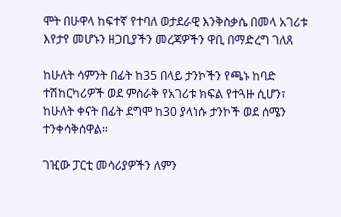ሞት በሁዋላ ከፍተኛ የተባለ ወታደራዊ እንቅስቃሴ በመላ አገሪቱ እየታየ መሆኑን ዘጋቢያችን መረጃዎችን ዋቢ በማድረግ ገለጸ

ከሁለት ሳምንት በፊት ከ35 በላይ ታንኮችን የጫኑ ከባድ ተሽከርካሪዎች ወደ ምስራቅ የአገሪቱ ክፍል የተጓዙ ሲሆን፣ ከሁለት ቀናት በፊት ደግሞ ከ30 ያላነሱ ታንኮች ወደ ሰሜን ተንቀሳቅሰዋል።

ገዢው ፓርቲ መሳሪያዎችን ለምን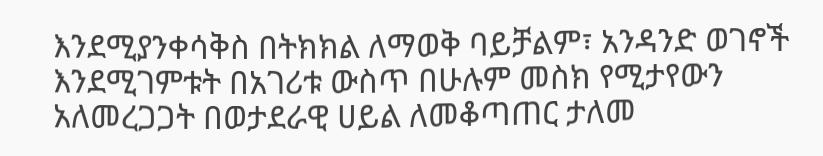እንደሚያንቀሳቅስ በትክክል ለማወቅ ባይቻልም፣ አንዳንድ ወገኖች እንደሚገምቱት በአገሪቱ ውስጥ በሁሉም መስክ የሚታየውን አለመረጋጋት በወታደራዊ ሀይል ለመቆጣጠር ታለመ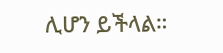ሊሆን ይችላል።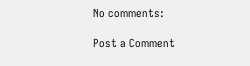No comments:

Post a Comment